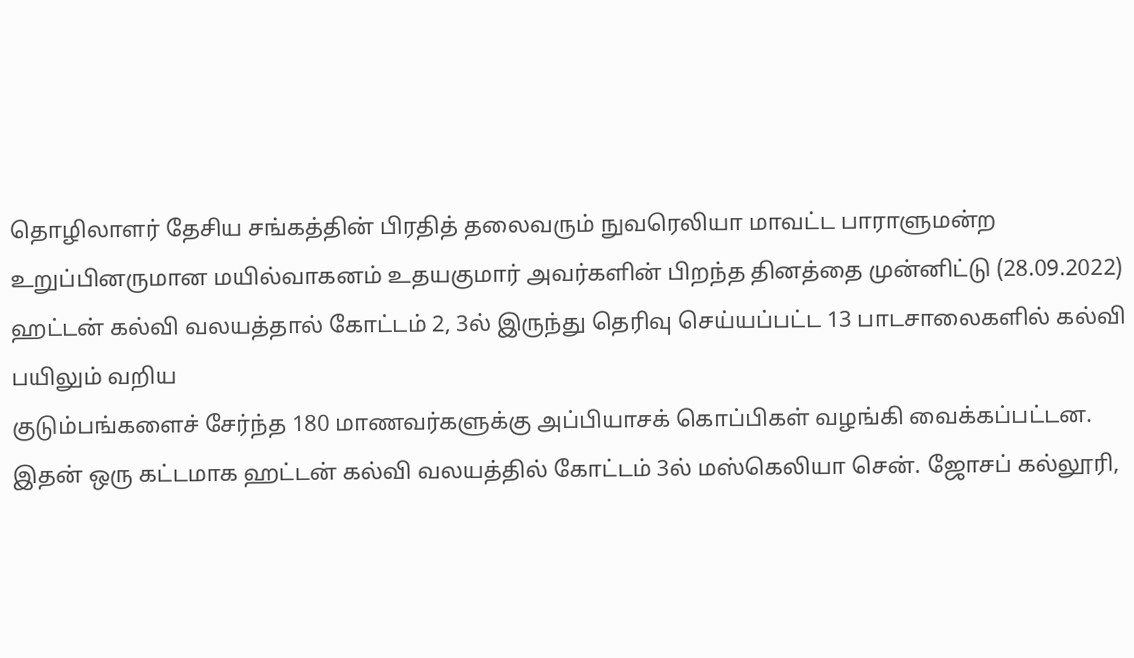தொழிலாளர் தேசிய சங்கத்தின் பிரதித் தலைவரும் நுவரெலியா மாவட்ட பாராளுமன்ற உறுப்பினருமான மயில்வாகனம் உதயகுமார் அவர்களின் பிறந்த தினத்தை முன்னிட்டு (28.09.2022) ஹட்டன் கல்வி வலயத்தால் கோட்டம் 2, 3ல் இருந்து தெரிவு செய்யப்பட்ட 13 பாடசாலைகளில் கல்வி பயிலும் வறிய
குடும்பங்களைச் சேர்ந்த 180 மாணவர்களுக்கு அப்பியாசக் கொப்பிகள் வழங்கி வைக்கப்பட்டன.
இதன் ஒரு கட்டமாக ஹட்டன் கல்வி வலயத்தில் கோட்டம் 3ல் மஸ்கெலியா சென். ஜோசப் கல்லூரி,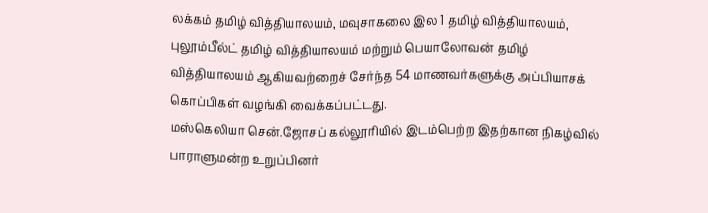லக்கம் தமிழ் வித்தியாலயம், மவுசாகலை இல 1 தமிழ் வித்தியாலயம், புலூம்பீல்ட் தமிழ் வித்தியாலயம் மற்றும் பெயாலோவன் தமிழ் வித்தியாலயம் ஆகியவற்றைச் சேர்ந்த 54 மாணவர்களுக்கு அப்பியாசக் கொப்பிகள் வழங்கி வைக்கப்பட்டது.
மஸ்கெலியா சென்.ஜோசப் கல்லூரியில் இடம்பெற்ற இதற்கான நிகழ்வில் பாராளுமன்ற உறுப்பினர்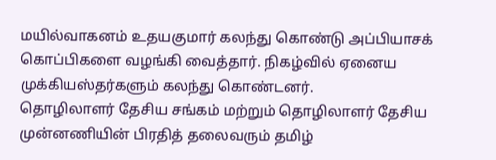மயில்வாகனம் உதயகுமார் கலந்து கொண்டு அப்பியாசக் கொப்பிகளை வழங்கி வைத்தார். நிகழ்வில் ஏனைய முக்கியஸ்தர்களும் கலந்து கொண்டனர்.
தொழிலாளர் தேசிய சங்கம் மற்றும் தொழிலாளர் தேசிய முன்னணியின் பிரதித் தலைவரும் தமிழ்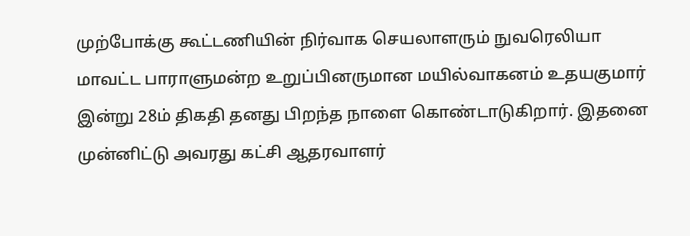முற்போக்கு கூட்டணியின் நிர்வாக செயலாளரும் நுவரெலியா மாவட்ட பாராளுமன்ற உறுப்பினருமான மயில்வாகனம் உதயகுமார் இன்று 28ம் திகதி தனது பிறந்த நாளை கொண்டாடுகிறார். இதனை முன்னிட்டு அவரது கட்சி ஆதரவாளர்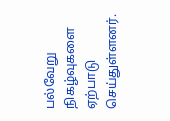பல்வேறு நிகழ்வுகளை ஏற்பாடு செய்துள்ளனர்.